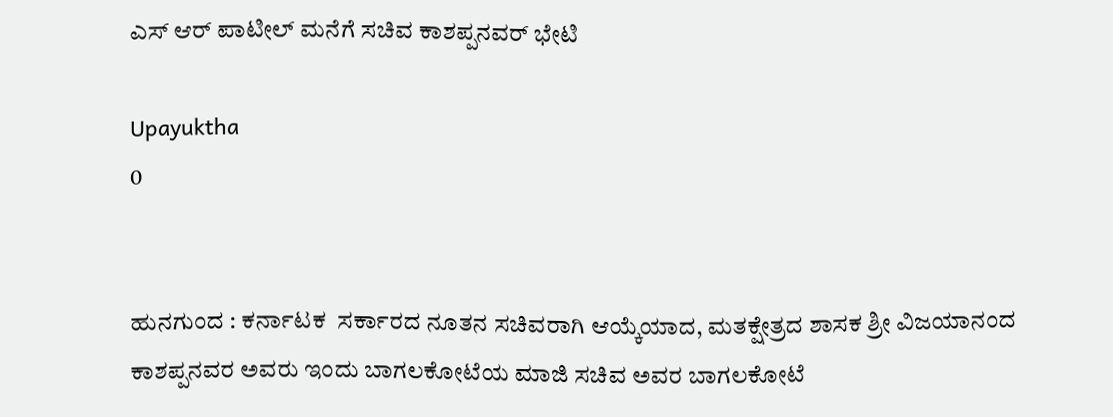ಎಸ್ ಆರ್ ಪಾಟೀಲ್ ಮನೆಗೆ ಸಚಿವ ಕಾಶಪ್ಪನವರ್ ಭೇಟಿ

Upayuktha
0


ಹುನಗುಂದ : ಕರ್ನಾಟಕ  ಸರ್ಕಾರದ ನೂತನ ಸಚಿವರಾಗಿ ಆಯ್ಕೆಯಾದ, ಮತಕ್ಷೇತ್ರದ ಶಾಸಕ ಶ್ರೀ ವಿಜಯಾನಂದ ಕಾಶಪ್ಪನವರ ಅವರು ಇಂದು ಬಾಗಲಕೋಟೆಯ ಮಾಜಿ ಸಚಿವ ಅವರ ಬಾಗಲಕೋಟೆ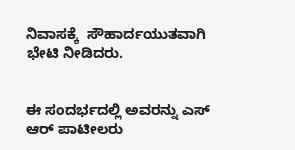ನಿವಾಸಕ್ಕೆ  ಸೌಹಾರ್ದಯುತವಾಗಿ ಭೇಟಿ ನೀಡಿದರು.


ಈ ಸಂದರ್ಭದಲ್ಲಿ ಅವರನ್ನು ಎಸ್ ಆರ್ ಪಾಟೀಲರು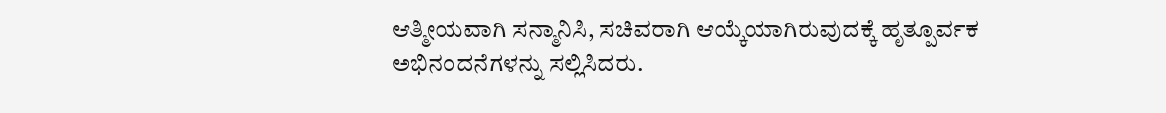ಆತ್ಮೀಯವಾಗಿ ಸನ್ಮಾನಿಸಿ, ಸಚಿವರಾಗಿ ಆಯ್ಕೆಯಾಗಿರುವುದಕ್ಕೆ ಹೃತ್ಪೂರ್ವಕ ಅಭಿನಂದನೆಗಳನ್ನು ಸಲ್ಲಿಸಿದರು.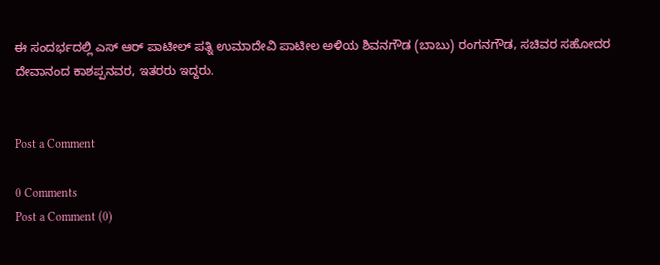ಈ ಸಂದರ್ಭದಲ್ಲಿ ಎಸ್ ಆರ್ ಪಾಟೀಲ್ ಪತ್ನಿ ಉಮಾದೇವಿ ಪಾಟೀಲ ಅಳಿಯ ಶಿವನಗೌಡ (ಬಾಬು) ರಂಗನಗೌಡ, ಸಚಿವರ ಸಹೋದರ ದೇವಾನಂದ ಕಾಶಪ್ಪನವರ, ಇತರರು ಇದ್ದರು.


Post a Comment

0 Comments
Post a Comment (0)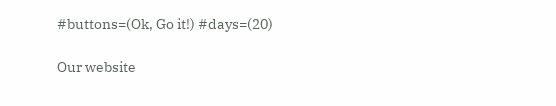#buttons=(Ok, Go it!) #days=(20)

Our website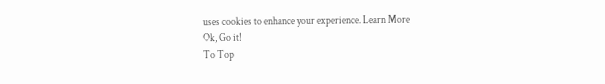uses cookies to enhance your experience. Learn More
Ok, Go it!
To Top